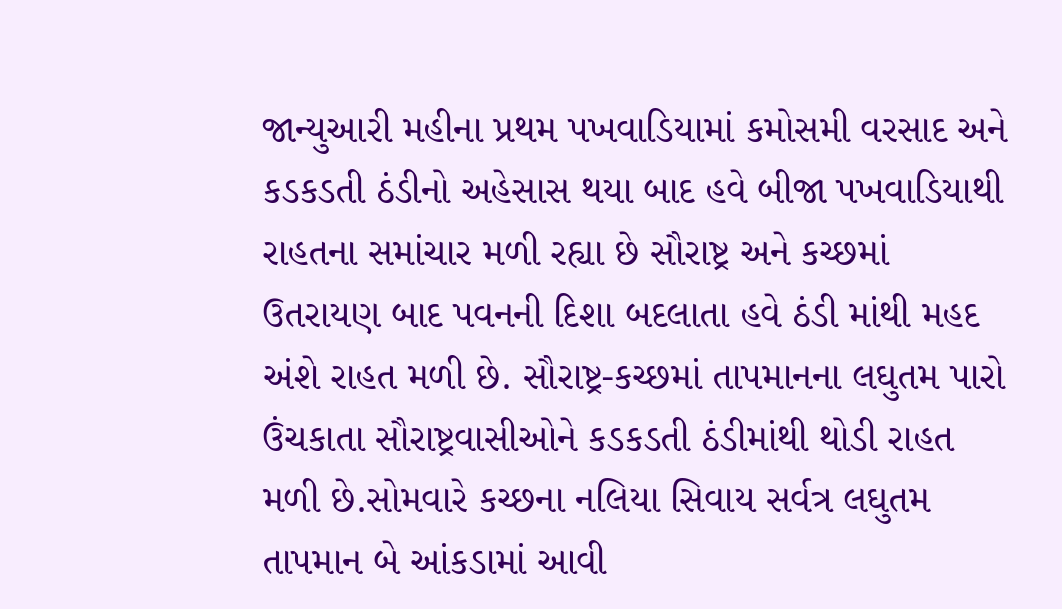જાન્યુઆરી મહીના પ્રથમ પખવાડિયામાં કમોસમી વરસાદ અને કડકડતી ઠંડીનો અહેસાસ થયા બાદ હવે બીજા પખવાડિયાથી રાહતના સમાંચાર મળી રહ્યા છે સૌરાષ્ટ્ર અને કચ્છમાં ઉતરાયણ બાદ પવનની દિશા બદલાતા હવે ઠંડી માંથી મહદ અંશે રાહત મળી છે. સૌરાષ્ટ્ર-કચ્છમાં તાપમાનના લઘુતમ પારો ઉંચકાતા સૌરાષ્ટ્રવાસીઓને કડકડતી ઠંડીમાંથી થોડી રાહત મળી છે.સોમવારે કચ્છના નલિયા સિવાય સર્વત્ર લઘુતમ તાપમાન બે આંકડામાં આવી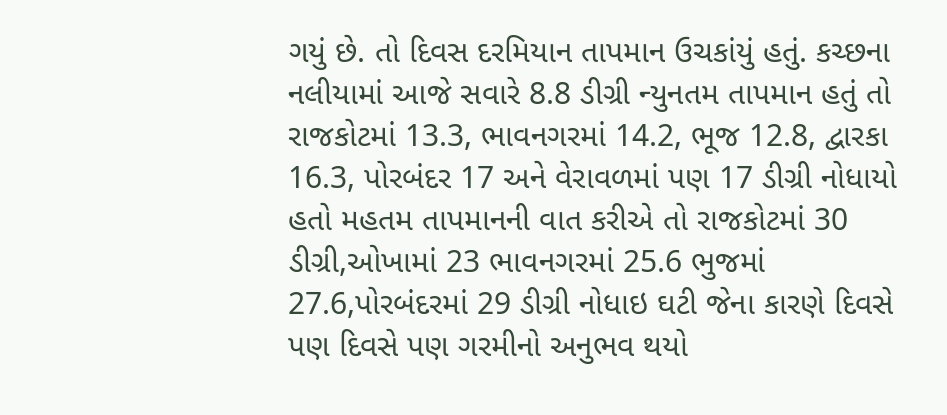ગયું છે. તો દિવસ દરમિયાન તાપમાન ઉચકાંયું હતું. કચ્છના નલીયામાં આજે સવારે 8.8 ડીગ્રી ન્યુનતમ તાપમાન હતું તો રાજકોટમાં 13.3, ભાવનગરમાં 14.2, ભૂજ 12.8, દ્વારકા 16.3, પોરબંદર 17 અને વેરાવળમાં પણ 17 ડીગ્રી નોધાયો હતો મહતમ તાપમાનની વાત કરીએ તો રાજકોટમાં 30 ડીગ્રી,ઓખામાં 23 ભાવનગરમાં 25.6 ભુજમાં 27.6,પોરબંદરમાં 29 ડીગ્રી નોધાઇ ઘટી જેના કારણે દિવસે પણ દિવસે પણ ગરમીનો અનુભવ થયો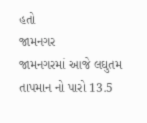હતો
જામનગર
જામનગરમાં આજે લઘુતમ તાપમાન નો પારો 13.5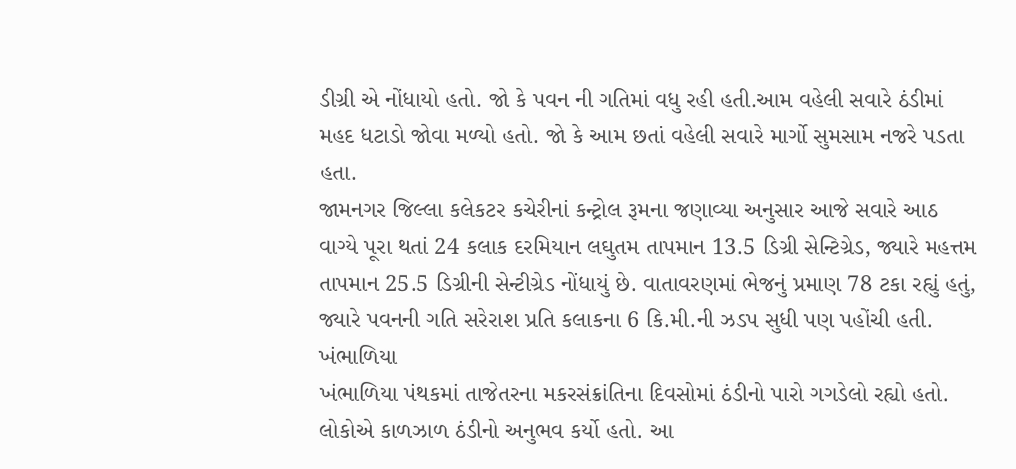ડીગ્રી એ નોંધાયો હતો. જો કે પવન ની ગતિમાં વધુ રહી હતી.આમ વહેલી સવારે ઠંડીમાં મહદ ધટાડો જોવા મળ્યો હતો. જો કે આમ છતાં વહેલી સવારે માર્ગો સુમસામ નજરે પડતા હતા.
જામનગર જિલ્લા કલેકટર કચેરીનાં કન્ટ્રોલ રૂમના જણાવ્યા અનુસાર આજે સવારે આઠ વાગ્યે પૂરા થતાં 24 કલાક દરમિયાન લઘુતમ તાપમાન 13.5 ડિગ્રી સેન્ટિગ્રેડ, જ્યારે મહત્તમ તાપમાન 25.5 ડિગ્રીની સેન્ટીગ્રેડ નોંધાયું છે. વાતાવરણમાં ભેજનું પ્રમાણ 78 ટકા રહ્યું હતું, જ્યારે પવનની ગતિ સરેરાશ પ્રતિ કલાકના 6 કિ.મી.ની ઝડપ સુધી પણ પહોંચી હતી.
ખંભાળિયા
ખંભાળિયા પંથકમાં તાજેતરના મકરસંક્રાંતિના દિવસોમાં ઠંડીનો પારો ગગડેલો રહ્યો હતો. લોકોએ કાળઝાળ ઠંડીનો અનુભવ કર્યો હતો. આ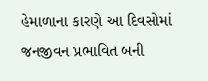હેમાળાના કારણે આ દિવસોમાં જનજીવન પ્રભાવિત બની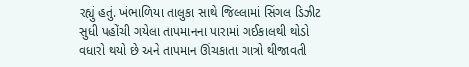રહ્યું હતું. ખંભાળિયા તાલુકા સાથે જિલ્લામાં સિંગલ ડિઝીટ સુધી પહોંચી ગયેલા તાપમાનના પારામાં ગઈકાલથી થોડો વધારો થયો છે અને તાપમાન ઊંચકાતા ગાત્રો થીજાવતી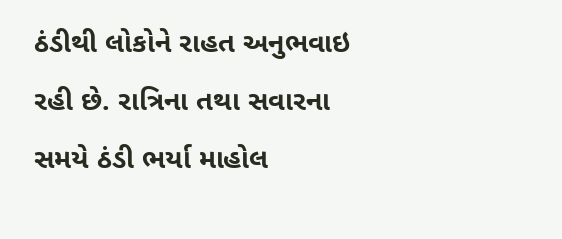ઠંડીથી લોકોને રાહત અનુભવાઇ રહી છે. રાત્રિના તથા સવારના સમયે ઠંડી ભર્યા માહોલ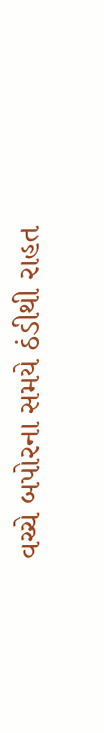વચ્ચે બપોરના સમયે ઠંડીથી રાહત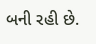બની રહી છે.